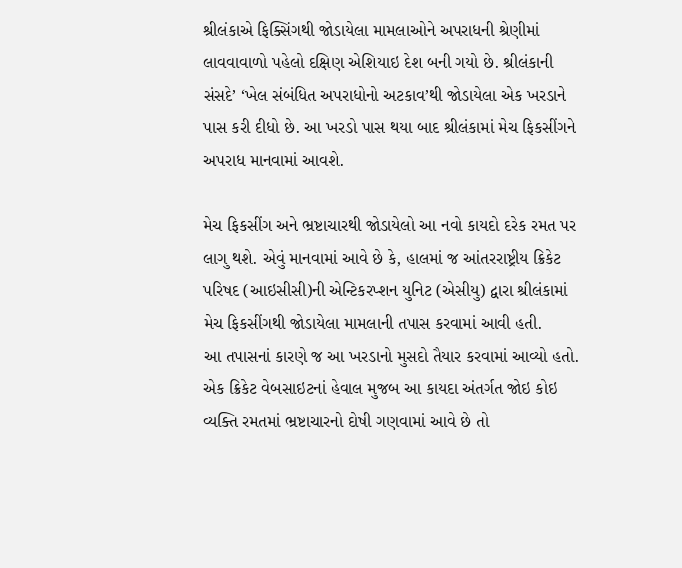શ્રીલંકાએ ફિક્સિંગથી જોડાયેલા મામલાઓને અપરાધની શ્રેણીમાં લાવવાવાળો પહેલો દક્ષિણ એશિયાઇ દેશ બની ગયો છે. શ્રીલંકાની સંસદે’ ‘ખેલ સંબંધિત અપરાધોનો અટકાવ’થી જોડાયેલા એક ખરડાને પાસ કરી દીધો છે. આ ખરડો પાસ થયા બાદ શ્રીલંકામાં મેચ ફિકસીંગને અપરાધ માનવામાં આવશે.

મેચ ફિકસીંગ અને ભ્રષ્ટાચારથી જોડાયેલો આ નવો કાયદો દરેક રમત પર લાગુ થશે. એવું માનવામાં આવે છે કે, હાલમાં જ આંતરરાષ્ટ્રીય ક્રિકેટ પરિષદ (આઇસીસી)ની એન્ટિકરપ્શન યુનિટ (એસીયુ) દ્વારા શ્રીલંકામાં મેચ ફિકસીંગથી જોડાયેલા મામલાની તપાસ કરવામાં આવી હતી.
આ તપાસનાં કારણે જ આ ખરડાનો મુસદો તૈયાર કરવામાં આવ્યો હતો.
એક ક્રિકેટ વેબસાઇટનાં હેવાલ મુજબ આ કાયદા અંતર્ગત જોઇ કોઇ વ્યક્તિ રમતમાં ભ્રષ્ટાચારનો દોષી ગણવામાં આવે છે તો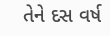તેને દસ વર્ષ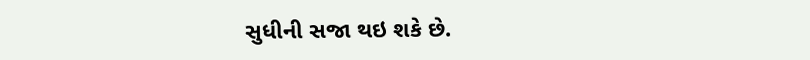સુધીની સજા થઇ શકે છે.